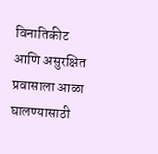विनातिकीट आणि असुरक्षित प्रवासाला आळा घालण्यासाठी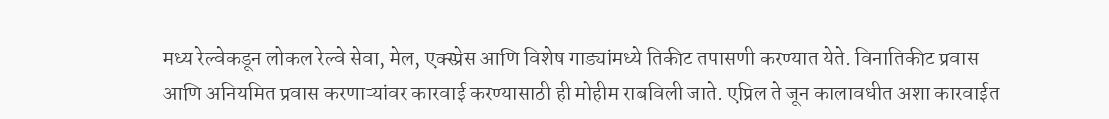मध्य रेल्वेकडून लोकल रेल्वे सेवा, मेल, एक्स्प्रेस आणि विशेष गाड्यांमध्ये तिकीट तपासणी करण्यात येते. विनातिकीट प्रवास आणि अनियमित प्रवास करणाऱ्यांवर कारवाई करण्यासाठी ही मोहीम राबविली जाते. एप्रिल ते जून कालावधीत अशा कारवाईत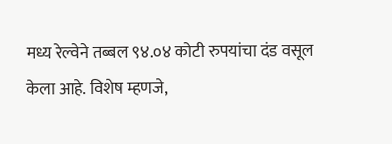मध्य रेल्वेने तब्बल ९४.०४ कोटी रुपयांचा दंड वसूल केला आहे. विशेष म्हणजे,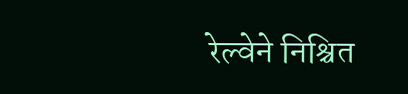रेल्वेने निश्चित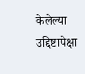केलेल्या उद्दिष्टापेक्षा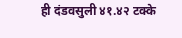ही दंडवसुली ४१.४२ टक्के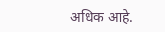अधिक आहे.